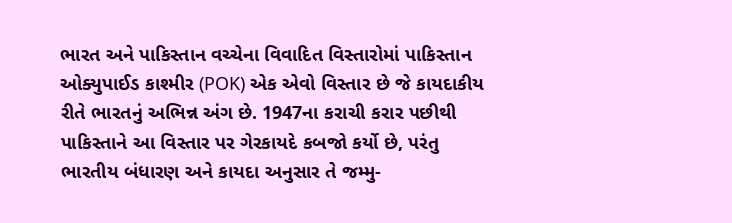ભારત અને પાકિસ્તાન વચ્ચેના વિવાદિત વિસ્તારોમાં પાકિસ્તાન ઓક્યુપાઈડ કાશ્મીર (POK) એક એવો વિસ્તાર છે જે કાયદાકીય રીતે ભારતનું અભિન્ન અંગ છે. 1947ના કરાચી કરાર પછીથી પાકિસ્તાને આ વિસ્તાર પર ગેરકાયદે કબજો કર્યો છે, પરંતુ ભારતીય બંધારણ અને કાયદા અનુસાર તે જમ્મુ-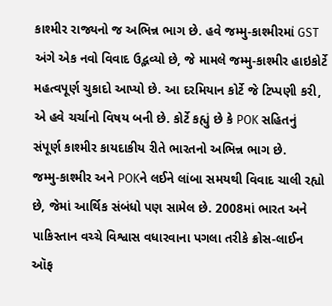કાશ્મીર રાજ્યનો જ અભિન્ન ભાગ છે. હવે જમ્મુ-કાશ્મીરમાં GST અંગે એક નવો વિવાદ ઉદ્ભવ્યો છે, જે મામલે જમ્મુ-કાશ્મીર હાઇકોર્ટે મહત્વપૂર્ણ ચુકાદો આપ્યો છે. આ દરમિયાન કોર્ટે જે ટિપ્પણી કરી, એ હવે ચર્ચાનો વિષય બની છે. કોર્ટે કહ્યું છે કે POK સહિતનું સંપૂર્ણ કાશ્મીર કાયદાકીય રીતે ભારતનો અભિન્ન ભાગ છે.
જમ્મુ-કાશ્મીર અને POKને લઈને લાંબા સમયથી વિવાદ ચાલી રહ્યો છે, જેમાં આર્થિક સંબંધો પણ સામેલ છે. 2008માં ભારત અને પાકિસ્તાન વચ્ચે વિશ્વાસ વધારવાના પગલા તરીકે ક્રોસ-લાઈન ઑફ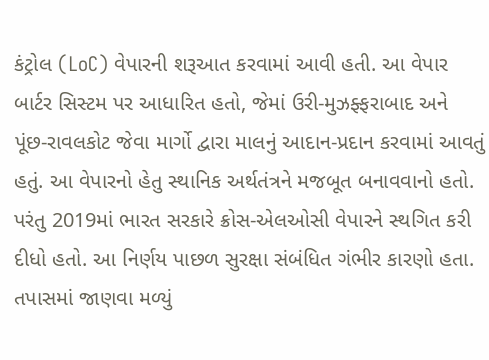કંટ્રોલ (LoC) વેપારની શરૂઆત કરવામાં આવી હતી. આ વેપાર બાર્ટર સિસ્ટમ પર આધારિત હતો, જેમાં ઉરી-મુઝફ્ફરાબાદ અને પૂંછ-રાવલકોટ જેવા માર્ગો દ્વારા માલનું આદાન-પ્રદાન કરવામાં આવતું હતું. આ વેપારનો હેતુ સ્થાનિક અર્થતંત્રને મજબૂત બનાવવાનો હતો.
પરંતુ 2019માં ભારત સરકારે ક્રોસ-એલઓસી વેપારને સ્થગિત કરી દીધો હતો. આ નિર્ણય પાછળ સુરક્ષા સંબંધિત ગંભીર કારણો હતા. તપાસમાં જાણવા મળ્યું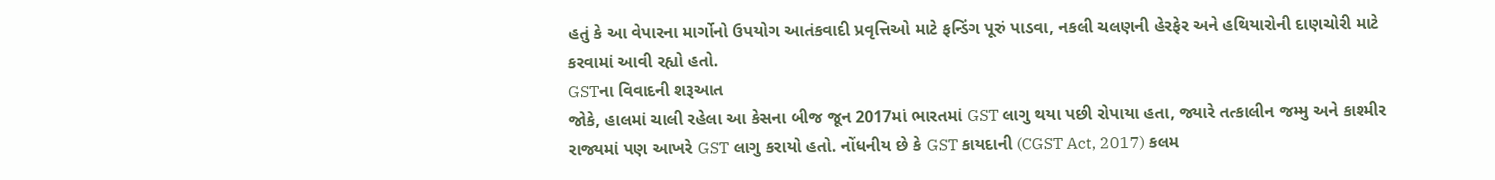હતું કે આ વેપારના માર્ગોનો ઉપયોગ આતંકવાદી પ્રવૃત્તિઓ માટે ફન્ડિંગ પૂરું પાડવા, નકલી ચલણની હેરફેર અને હથિયારોની દાણચોરી માટે કરવામાં આવી રહ્યો હતો.
GSTના વિવાદની શરૂઆત
જોકે, હાલમાં ચાલી રહેલા આ કેસના બીજ જૂન 2017માં ભારતમાં GST લાગુ થયા પછી રોપાયા હતા, જ્યારે તત્કાલીન જમ્મુ અને કાશ્મીર રાજ્યમાં પણ આખરે GST લાગુ કરાયો હતો. નોંધનીય છે કે GST કાયદાની (CGST Act, 2017) કલમ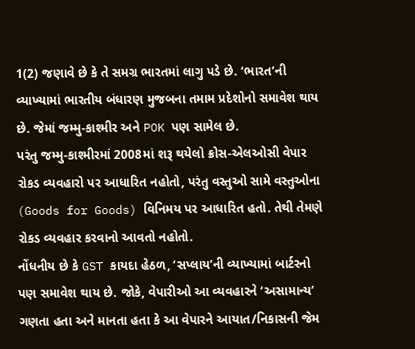1(2) જણાવે છે કે તે સમગ્ર ભારતમાં લાગુ પડે છે. ‘ભારત’ની વ્યાખ્યામાં ભારતીય બંધારણ મુજબના તમામ પ્રદેશોનો સમાવેશ થાય છે. જેમાં જમ્મુ-કાશ્મીર અને POK પણ સામેલ છે.
પરંતુ જમ્મુ-કાશ્મીરમાં 2008માં શરૂ થયેલો ક્રોસ-એલઓસી વેપાર રોકડ વ્યવહારો પર આધારિત નહોતો, પરંતુ વસ્તુઓ સામે વસ્તુઓના (Goods for Goods) વિનિમય પર આધારિત હતો. તેથી તેમણે રોકડ વ્યવહાર કરવાનો આવતો નહોતો.
નોંધનીય છે કે GST કાયદા હેઠળ, ‘સપ્લાય’ની વ્યાખ્યામાં બાર્ટરનો પણ સમાવેશ થાય છે. જોકે, વેપારીઓ આ વ્યવહારને ‘અસામાન્ય’ ગણતા હતા અને માનતા હતા કે આ વેપારને આયાત/નિકાસની જેમ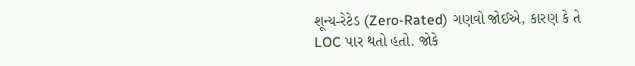શૂન્ય-રેટેડ (Zero-Rated) ગણવો જોઈએ, કારણ કે તે LOC પાર થતો હતો. જોકે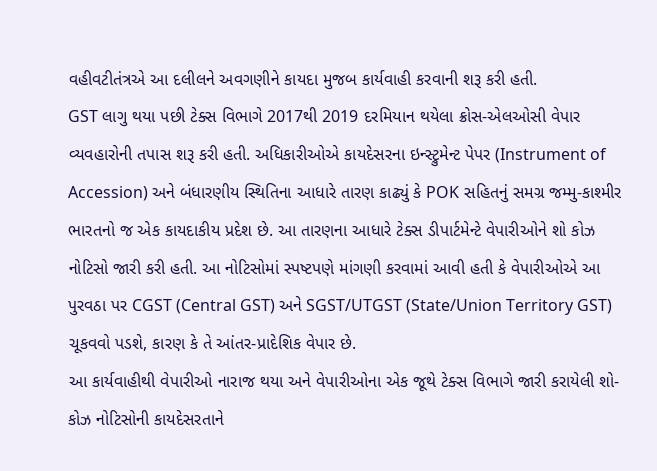વહીવટીતંત્રએ આ દલીલને અવગણીને કાયદા મુજબ કાર્યવાહી કરવાની શરૂ કરી હતી.
GST લાગુ થયા પછી ટેક્સ વિભાગે 2017થી 2019 દરમિયાન થયેલા ક્રોસ-એલઓસી વેપાર વ્યવહારોની તપાસ શરૂ કરી હતી. અધિકારીઓએ કાયદેસરના ઇન્સ્ટ્રુમેન્ટ પેપર (Instrument of Accession) અને બંધારણીય સ્થિતિના આધારે તારણ કાઢ્યું કે POK સહિતનું સમગ્ર જમ્મુ-કાશ્મીર ભારતનો જ એક કાયદાકીય પ્રદેશ છે. આ તારણના આધારે ટેક્સ ડીપાર્ટમેન્ટે વેપારીઓને શો કોઝ નોટિસો જારી કરી હતી. આ નોટિસોમાં સ્પષ્ટપણે માંગણી કરવામાં આવી હતી કે વેપારીઓએ આ પુરવઠા પર CGST (Central GST) અને SGST/UTGST (State/Union Territory GST) ચૂકવવો પડશે, કારણ કે તે આંતર-પ્રાદેશિક વેપાર છે.
આ કાર્યવાહીથી વેપારીઓ નારાજ થયા અને વેપારીઓના એક જૂથે ટેક્સ વિભાગે જારી કરાયેલી શો-કોઝ નોટિસોની કાયદેસરતાને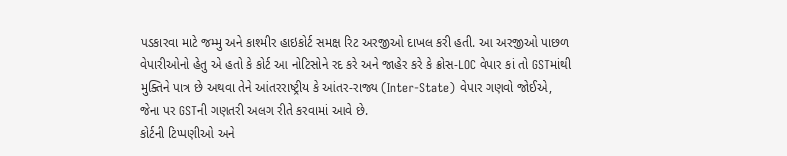પડકારવા માટે જમ્મુ અને કાશ્મીર હાઇકોર્ટ સમક્ષ રિટ અરજીઓ દાખલ કરી હતી. આ અરજીઓ પાછળ વેપારીઓનો હેતુ એ હતો કે કોર્ટ આ નોટિસોને રદ કરે અને જાહેર કરે કે ક્રોસ-LOC વેપાર કાં તો GSTમાંથી મુક્તિને પાત્ર છે અથવા તેને આંતરરાષ્ટ્રીય કે આંતર-રાજ્ય (Inter-State) વેપાર ગણવો જોઈએ, જેના પર GSTની ગણતરી અલગ રીતે કરવામાં આવે છે.
કોર્ટની ટિપ્પણીઓ અને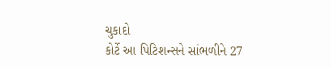ચુકાદો
કોર્ટે આ પિટિશન્સને સાંભળીને 27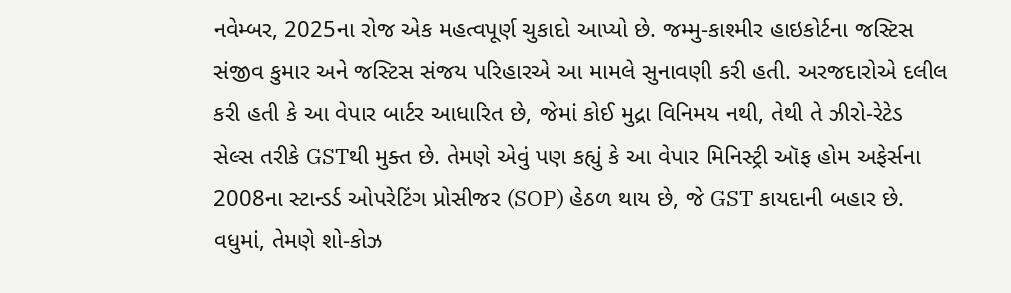નવેમ્બર, 2025ના રોજ એક મહત્વપૂર્ણ ચુકાદો આપ્યો છે. જમ્મુ-કાશ્મીર હાઇકોર્ટના જસ્ટિસ સંજીવ કુમાર અને જસ્ટિસ સંજય પરિહારએ આ મામલે સુનાવણી કરી હતી. અરજદારોએ દલીલ કરી હતી કે આ વેપાર બાર્ટર આધારિત છે, જેમાં કોઈ મુદ્રા વિનિમય નથી, તેથી તે ઝીરો-રેટેડ સેલ્સ તરીકે GSTથી મુક્ત છે. તેમણે એવું પણ કહ્યું કે આ વેપાર મિનિસ્ટ્રી ઑફ હોમ અફેર્સના 2008ના સ્ટાન્ડર્ડ ઓપરેટિંગ પ્રોસીજર (SOP) હેઠળ થાય છે, જે GST કાયદાની બહાર છે. વધુમાં, તેમણે શો-કોઝ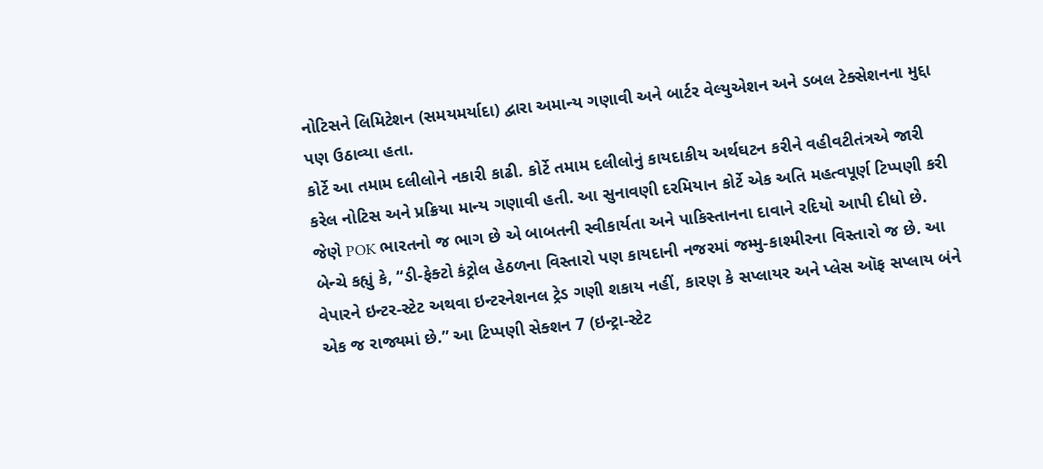નોટિસને લિમિટેશન (સમયમર્યાદા) દ્વારા અમાન્ય ગણાવી અને બાર્ટર વેલ્યુએશન અને ડબલ ટેક્સેશનના મુદ્દા પણ ઉઠાવ્યા હતા.
કોર્ટે આ તમામ દલીલોને નકારી કાઢી. કોર્ટે તમામ દલીલોનું કાયદાકીય અર્થઘટન કરીને વહીવટીતંત્રએ જારી કરેલ નોટિસ અને પ્રક્રિયા માન્ય ગણાવી હતી. આ સુનાવણી દરમિયાન કોર્ટે એક અતિ મહત્વપૂર્ણ ટિપ્પણી કરી જેણે POK ભારતનો જ ભાગ છે એ બાબતની સ્વીકાર્યતા અને પાકિસ્તાનના દાવાને રદિયો આપી દીધો છે.
બેન્ચે કહ્યું કે, “ડી-ફેક્ટો કંટ્રોલ હેઠળના વિસ્તારો પણ કાયદાની નજરમાં જમ્મુ-કાશ્મીરના વિસ્તારો જ છે. આ વેપારને ઇન્ટર-સ્ટેટ અથવા ઇન્ટરનેશનલ ટ્રેડ ગણી શકાય નહીં, કારણ કે સપ્લાયર અને પ્લેસ ઑફ સપ્લાય બંને એક જ રાજ્યમાં છે.” આ ટિપ્પણી સેક્શન 7 (ઇન્ટ્રા-સ્ટેટ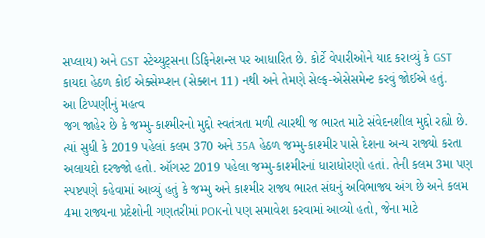સપ્લાય) અને GST સ્ટેચ્યુટ્સના ડિફિનેશન્સ પર આધારિત છે. કોર્ટે વેપારીઓને યાદ કરાવ્યું કે GST કાયદા હેઠળ કોઈ એક્સેમ્પ્શન (સેક્શન 11) નથી અને તેમણે સેલ્ફ-એસેસમેન્ટ કરવું જોઈએ હતું.
આ ટિપ્પણીનું મહત્વ
જગ જાહેર છે કે જમ્મુ-કાશ્મીરનો મુદ્દો સ્વતંત્રતા મળી ત્યારથી જ ભારત માટે સંવેદનશીલ મુદ્દો રહ્યો છે. ત્યાં સુધી કે 2019 પહેલાં કલમ 370 અને 35A હેઠળ જમ્મુ-કાશ્મીર પાસે દેશના અન્ય રાજ્યો કરતા અલાયદો દરજ્જો હતો. ઑગસ્ટ 2019 પહેલા જમ્મુ-કાશ્મીરનાં ધારાધોરણો હતાં. તેની કલમ 3મા પણ સ્પષ્ટપણે કહેવામાં આવ્યું હતું કે જમ્મુ અને કાશ્મીર રાજ્ય ભારત સંઘનું અવિભાજ્ય અંગ છે અને કલમ 4મા રાજ્યના પ્રદેશોની ગણતરીમાં POKનો પણ સમાવેશ કરવામાં આવ્યો હતો, જેના માટે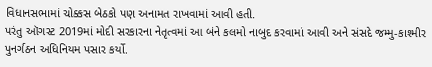વિધાનસભામાં ચોક્કસ બેઠકો પણ અનામત રાખવામાં આવી હતી.
પરંતુ ઑગસ્ટ 2019માં મોદી સરકારના નેતૃત્વમાં આ બંને કલમો નાબુદ કરવામાં આવી અને સંસદે જમ્મુ-કાશ્મીર પુનર્ગઠન અધિનિયમ પસાર કર્યો.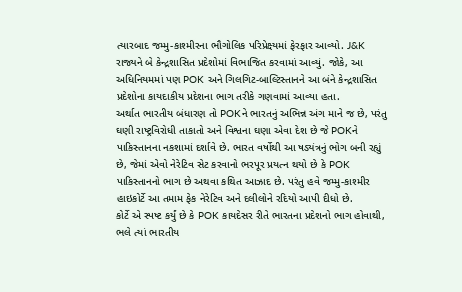ત્યારબાદ જમ્મુ-કાશ્મીરના ભૌગોલિક પરિપ્રેક્ષ્યમાં ફેરફાર આવ્યો. J&K રાજ્યને બે કેન્દ્રશાસિત પ્રદેશોમાં વિભાજિત કરવામાં આવ્યું. જોકે, આ અધિનિયમમાં પણ POK અને ગિલગિટ-બાલ્ટિસ્તાનને આ બંને કેન્દ્રશાસિત પ્રદેશોના કાયદાકીય પ્રદેશના ભાગ તરીકે ગણવામાં આવ્યા હતા.
અર્થાત ભારતીય બંધારણ તો POKને ભારતનું અભિન્ન અંગ માને જ છે, પરંતુ ઘણી રાષ્ટ્રવિરોધી તાકાતો અને વિશ્વના ઘણા એવા દેશ છે જે POKને પાકિસ્તાનના નકશામાં દર્શાવે છે. ભારત વર્ષોથી આ ષડ્યંત્રનું ભોગ બની રહ્યું છે, જેમાં એવો નેરેટિવ સેટ કરવાનો ભરપૂર પ્રયત્ન થયો છે કે POK પાકિસ્તાનનો ભાગ છે અથવા કથિત આઝાદ છે. પરંતુ હવે જમ્મુ-કાશ્મીર હાઇકોર્ટે આ તમામ ફેક નેરેટિવ અને દલીલોને રદિયો આપી દીધો છે.
કોર્ટે એ સ્પષ્ટ કર્યું છે કે POK કાયદેસર રીતે ભારતના પ્રદેશનો ભાગ હોવાથી, ભલે ત્યાં ભારતીય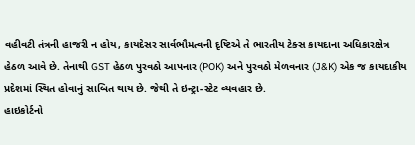વહીવટી તંત્રની હાજરી ન હોય, કાયદેસર સાર્વભૌમત્વની દૃષ્ટિએ તે ભારતીય ટેક્સ કાયદાના અધિકારક્ષેત્ર હેઠળ આવે છે. તેનાથી GST હેઠળ પુરવઠો આપનાર (POK) અને પુરવઠો મેળવનાર (J&K) એક જ કાયદાકીય પ્રદેશમાં સ્થિત હોવાનું સાબિત થાય છે. જેથી તે ઇન્ટ્રા-સ્ટેટ વ્યવહાર છે.
હાઇકોર્ટનો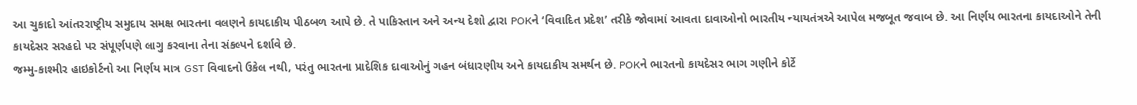આ ચુકાદો આંતરરાષ્ટ્રીય સમુદાય સમક્ષ ભારતના વલણને કાયદાકીય પીઠબળ આપે છે. તે પાકિસ્તાન અને અન્ય દેશો દ્વારા POKને ‘વિવાદિત પ્રદેશ’ તરીકે જોવામાં આવતા દાવાઓનો ભારતીય ન્યાયતંત્રએ આપેલ મજબૂત જવાબ છે. આ નિર્ણય ભારતના કાયદાઓને તેની કાયદેસર સરહદો પર સંપૂર્ણપણે લાગુ કરવાના તેના સંકલ્પને દર્શાવે છે.
જમ્મુ-કાશ્મીર હાઇકોર્ટનો આ નિર્ણય માત્ર GST વિવાદનો ઉકેલ નથી, પરંતુ ભારતના પ્રાદેશિક દાવાઓનું ગહન બંધારણીય અને કાયદાકીય સમર્થન છે. POKને ભારતનો કાયદેસર ભાગ ગણીને કોર્ટે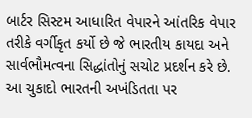બાર્ટર સિસ્ટમ આધારિત વેપારને આંતરિક વેપાર તરીકે વર્ગીકૃત કર્યો છે જે ભારતીય કાયદા અને સાર્વભૌમત્વના સિદ્ધાંતોનું સચોટ પ્રદર્શન કરે છે. આ ચુકાદો ભારતની અખંડિતતા પર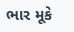ભાર મૂકે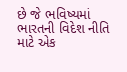છે જે ભવિષ્યમાં ભારતની વિદેશ નીતિ માટે એક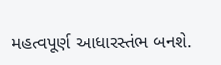મહત્વપૂર્ણ આધારસ્તંભ બનશે.